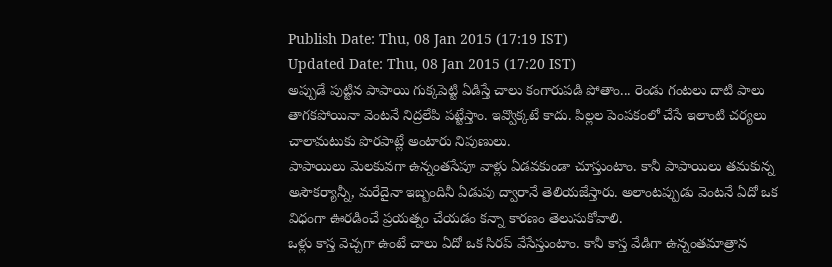Publish Date: Thu, 08 Jan 2015 (17:19 IST)
Updated Date: Thu, 08 Jan 2015 (17:20 IST)
అప్పుడే పుట్టిన పాపాయి గుక్కపెట్టి ఏడిస్తే చాలు కంగారుపడి పోతాం... రెండు గంటలు దాటి పాలు తాగకపోయినా వెంటనే నిద్రలేపి పట్టేస్తాం. ఇవ్వొక్కటే కాదు. పిల్లల పెంపకంలో చేసే ఇలాంటి చర్యలు చాలామటుకు పొరపాట్లే అంటారు నిపుణులు.
పాపాయిలు మెలకువగా ఉన్నంతసేపూ వాళ్లు ఏడవకుండా చూస్తుంటాం. కానీ పాపాయిలు తమకున్న అసౌకర్యాన్నీ, మరేదైనా ఇబ్బందినీ ఏడుపు ద్వారానే తెలియజేస్తారు. అలాంటప్పుడు వెంటనే ఏదో ఒక విధంగా ఊరడించే ప్రయత్నం చేయడం కన్నా కారణం తెలుసుకోవాలి.
ఒళ్లు కాస్త వెచ్చగా ఉంటే చాలు ఏదో ఒక సిరప్ వేసేస్తుంటాం. కానీ కాస్త వేడిగా ఉన్నంతమాత్రాన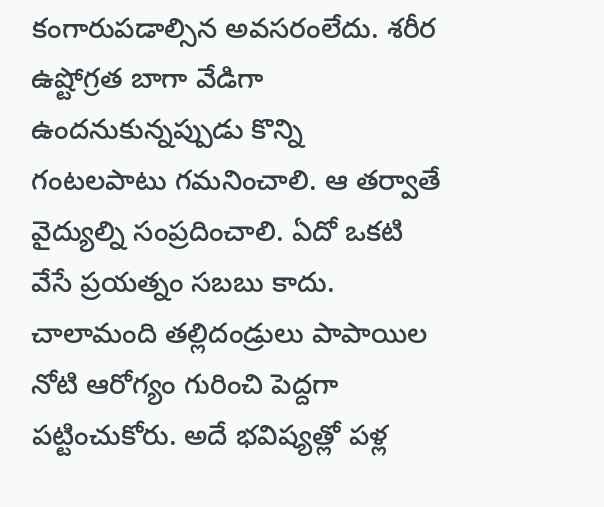కంగారుపడాల్సిన అవసరంలేదు. శరీర ఉష్టోగ్రత బాగా వేడిగా ఉందనుకున్నప్పుడు కొన్ని గంటలపాటు గమనించాలి. ఆ తర్వాతే వైద్యుల్ని సంప్రదించాలి. ఏదో ఒకటి వేసే ప్రయత్నం సబబు కాదు.
చాలామంది తల్లిదండ్రులు పాపాయిల నోటి ఆరోగ్యం గురించి పెద్దగా పట్టించుకోరు. అదే భవిష్యత్లో పళ్ల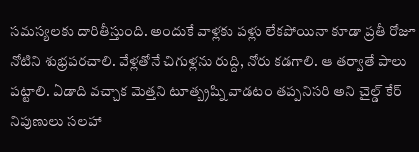సమస్యలకు దారితీస్తుంది. అందుకే వాళ్లకు పళ్లు లేకపోయినా కూడా ప్రతీ రోజూ నోటిని శుభ్రపరచాలి. వేళ్లతోనే చిగుళ్లను రుద్ది, నోరు కడగాలి. ఆ తర్వాతే పాలు పట్టాలి. ఏడాది వచ్చాక మెత్తని టూత్బ్రష్ని వాడటం తప్పనిసరి అని చైల్డ్ కేర్ నిపుణులు సలహా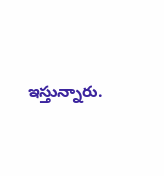ఇస్తున్నారు.